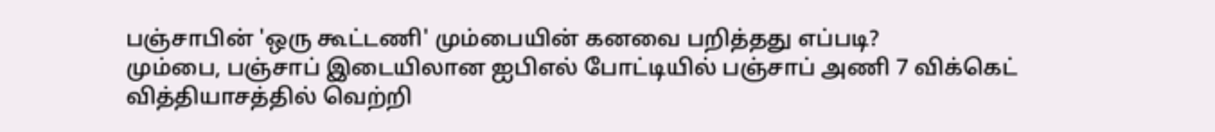பஞ்சாபின் 'ஒரு கூட்டணி' மும்பையின் கனவை பறித்தது எப்படி?
மும்பை, பஞ்சாப் இடையிலான ஐபிஎல் போட்டியில் பஞ்சாப் அணி 7 விக்கெட் வித்தியாசத்தில் வெற்றி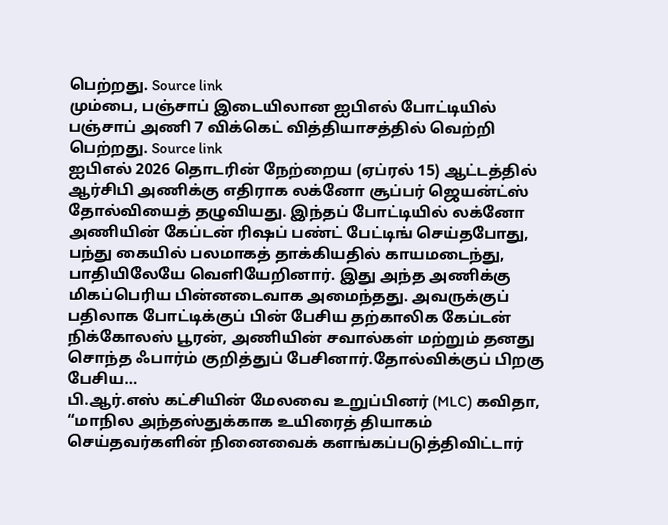பெற்றது. Source link
மும்பை, பஞ்சாப் இடையிலான ஐபிஎல் போட்டியில் பஞ்சாப் அணி 7 விக்கெட் வித்தியாசத்தில் வெற்றி பெற்றது. Source link
ஐபிஎல் 2026 தொடரின் நேற்றைய (ஏப்ரல் 15) ஆட்டத்தில் ஆர்சிபி அணிக்கு எதிராக லக்னோ சூப்பர் ஜெயன்ட்ஸ் தோல்வியைத் தழுவியது. இந்தப் போட்டியில் லக்னோ அணியின் கேப்டன் ரிஷப் பண்ட் பேட்டிங் செய்தபோது, பந்து கையில் பலமாகத் தாக்கியதில் காயமடைந்து, பாதியிலேயே வெளியேறினார். இது அந்த அணிக்கு மிகப்பெரிய பின்னடைவாக அமைந்தது. அவருக்குப் பதிலாக போட்டிக்குப் பின் பேசிய தற்காலிக கேப்டன் நிக்கோலஸ் பூரன், அணியின் சவால்கள் மற்றும் தனது சொந்த ஃபார்ம் குறித்துப் பேசினார்.தோல்விக்குப் பிறகு பேசிய…
பி.ஆர்.எஸ் கட்சியின் மேலவை உறுப்பினர் (MLC) கவிதா, “மாநில அந்தஸ்துக்காக உயிரைத் தியாகம் செய்தவர்களின் நினைவைக் களங்கப்படுத்திவிட்டார்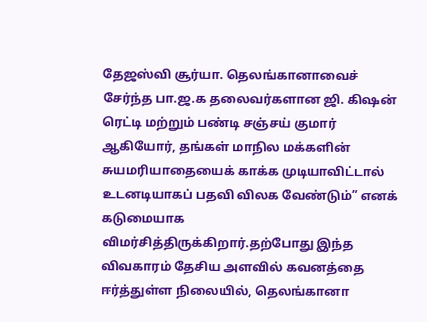தேஜஸ்வி சூர்யா. தெலங்கானாவைச் சேர்ந்த பா.ஜ.க தலைவர்களான ஜி. கிஷன் ரெட்டி மற்றும் பண்டி சஞ்சய் குமார் ஆகியோர், தங்கள் மாநில மக்களின் சுயமரியாதையைக் காக்க முடியாவிட்டால் உடனடியாகப் பதவி விலக வேண்டும்” எனக் கடுமையாக விமர்சித்திருக்கிறார்.தற்போது இந்த விவகாரம் தேசிய அளவில் கவனத்தை ஈர்த்துள்ள நிலையில், தெலங்கானா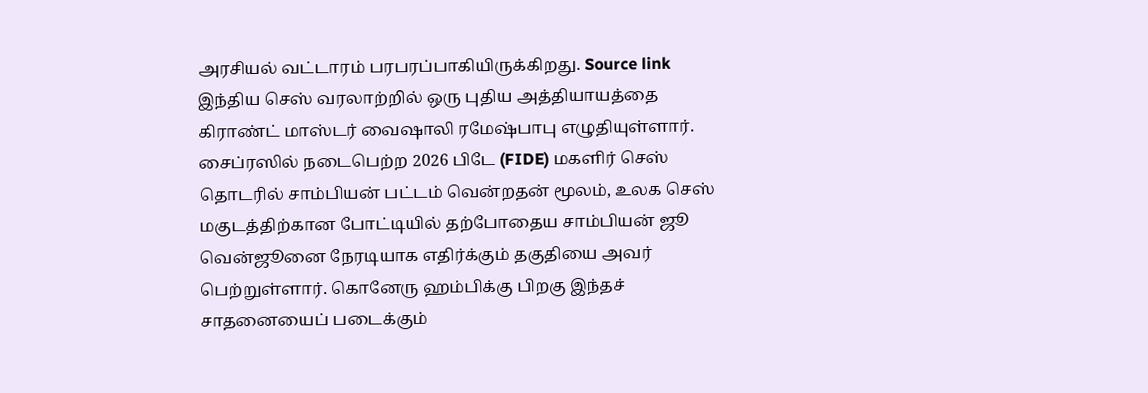அரசியல் வட்டாரம் பரபரப்பாகியிருக்கிறது. Source link
இந்திய செஸ் வரலாற்றில் ஒரு புதிய அத்தியாயத்தை கிராண்ட் மாஸ்டர் வைஷாலி ரமேஷ்பாபு எழுதியுள்ளார். சைப்ரஸில் நடைபெற்ற 2026 பிடே (FIDE) மகளிர் செஸ் தொடரில் சாம்பியன் பட்டம் வென்றதன் மூலம், உலக செஸ் மகுடத்திற்கான போட்டியில் தற்போதைய சாம்பியன் ஜூ வென்ஜூனை நேரடியாக எதிர்க்கும் தகுதியை அவர் பெற்றுள்ளார். கொனேரு ஹம்பிக்கு பிறகு இந்தச் சாதனையைப் படைக்கும்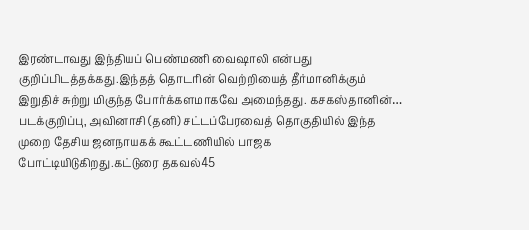இரண்டாவது இந்தியப் பெண்மணி வைஷாலி என்பது குறிப்பிடத்தக்கது.இந்தத் தொடரின் வெற்றியைத் தீர்மானிக்கும் இறுதிச் சுற்று மிகுந்த போர்க்களமாகவே அமைந்தது. கசகஸ்தானின்…
படக்குறிப்பு, அவினாசி (தனி) சட்டப்பேரவைத் தொகுதியில் இந்த முறை தேசிய ஜனநாயகக் கூட்டணியில் பாஜக போட்டியிடுகிறது.கட்டுரை தகவல்45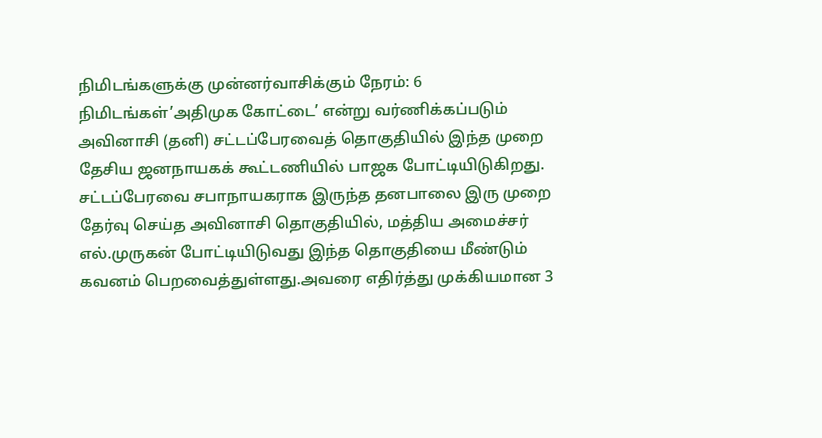நிமிடங்களுக்கு முன்னர்வாசிக்கும் நேரம்: 6 நிமிடங்கள்’அதிமுக கோட்டை’ என்று வர்ணிக்கப்படும் அவினாசி (தனி) சட்டப்பேரவைத் தொகுதியில் இந்த முறை தேசிய ஜனநாயகக் கூட்டணியில் பாஜக போட்டியிடுகிறது. சட்டப்பேரவை சபாநாயகராக இருந்த தனபாலை இரு முறை தேர்வு செய்த அவினாசி தொகுதியில், மத்திய அமைச்சர் எல்.முருகன் போட்டியிடுவது இந்த தொகுதியை மீண்டும் கவனம் பெறவைத்துள்ளது.அவரை எதிர்த்து முக்கியமான 3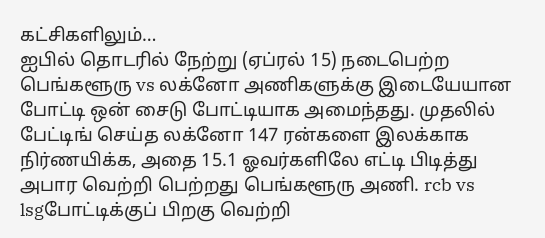கட்சிகளிலும்…
ஐபில் தொடரில் நேற்று (ஏப்ரல் 15) நடைபெற்ற பெங்களூரு vs லக்னோ அணிகளுக்கு இடையேயான போட்டி ஒன் சைடு போட்டியாக அமைந்தது. முதலில் பேட்டிங் செய்த லக்னோ 147 ரன்களை இலக்காக நிர்ணயிக்க, அதை 15.1 ஓவர்களிலே எட்டி பிடித்து அபார வெற்றி பெற்றது பெங்களூரு அணி. rcb vs lsgபோட்டிக்குப் பிறகு வெற்றி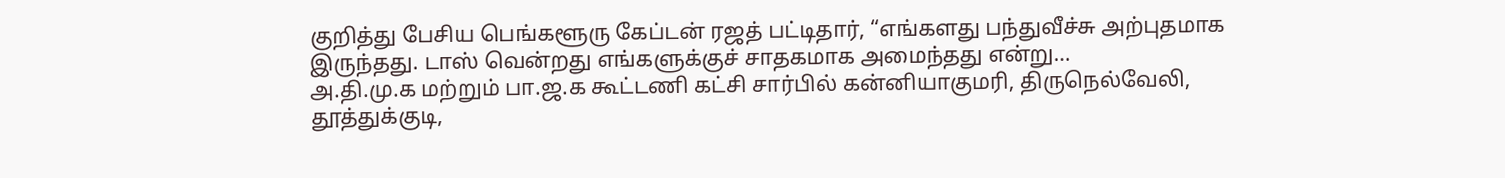குறித்து பேசிய பெங்களூரு கேப்டன் ரஜத் பட்டிதார், “எங்களது பந்துவீச்சு அற்புதமாக இருந்தது. டாஸ் வென்றது எங்களுக்குச் சாதகமாக அமைந்தது என்று…
அ.தி.மு.க மற்றும் பா.ஜ.க கூட்டணி கட்சி சார்பில் கன்னியாகுமரி, திருநெல்வேலி, தூத்துக்குடி,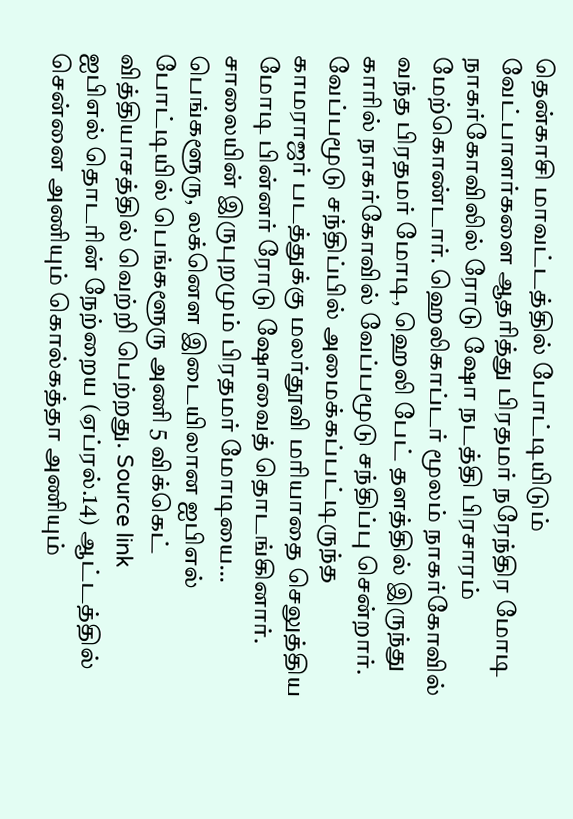தென்காசி மாவட்டத்தில் போட்டியிடும் வேட்பாளர்களை ஆதரித்து பிரதமர் நரேந்திர மோடி நாகர்கோவிலில் ரோடு ஷோ நடத்தி பிரசாரம் மேற்கொண்டார். ஹெலிகாப்டர் மூலம் நாகர்கோவில் வந்த பிரதமர் மோடி, ஹெலி பேட் தளத்தில் இருந்து காரில் நாகர்கோவில் வேப்பமூடு சந்திப்பு சென்றார். வேப்பமூடு சந்திப்பில் அமைக்கப்பட்டிருந்த காமராஜர் படத்துக்கு மலர்தூவி மரியாதை செலுத்திய மோடி பின்னர் ரோடு ஷோவைத் தொடங்கினார். சாலையின் இருபுறமும் பிரதமர் மோடியை…
பெங்களூரு, லக்னெள இடையிலான ஐபிஎல் போட்டியில் பெங்களூரு அணி 5 விக்கெட் வித்தியாசத்தில் வெற்றி பெற்றது. Source link
ஐபிஎல் தொடரின் நேற்றைய (ஏப்ரல்.14) ஆட்டத்தில் சென்னை அணியும் கொல்கத்தா அணியும்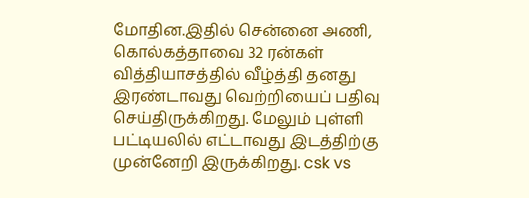மோதின.இதில் சென்னை அணி, கொல்கத்தாவை 32 ரன்கள் வித்தியாசத்தில் வீழ்த்தி தனது இரண்டாவது வெற்றியைப் பதிவு செய்திருக்கிறது. மேலும் புள்ளி பட்டியலில் எட்டாவது இடத்திற்கு முன்னேறி இருக்கிறது. csk vs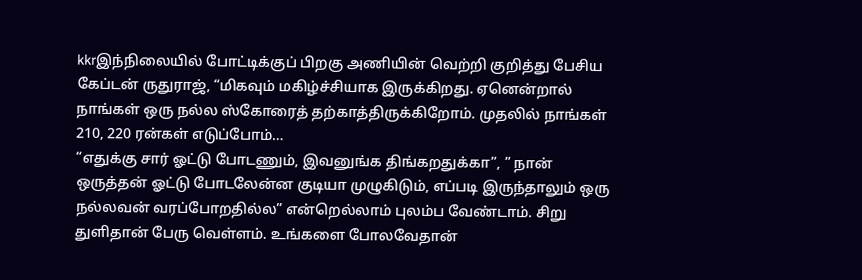kkrஇந்நிலையில் போட்டிக்குப் பிறகு அணியின் வெற்றி குறித்து பேசிய கேப்டன் ருதுராஜ், “மிகவும் மகிழ்ச்சியாக இருக்கிறது. ஏனென்றால் நாங்கள் ஒரு நல்ல ஸ்கோரைத் தற்காத்திருக்கிறோம். முதலில் நாங்கள் 210, 220 ரன்கள் எடுப்போம்…
“எதுக்கு சார் ஓட்டு போடணும், இவனுங்க திங்கறதுக்கா”, ” நான் ஒருத்தன் ஓட்டு போடலேன்ன குடியா முழுகிடும், எப்படி இருந்தாலும் ஒரு நல்லவன் வரப்போறதில்ல” என்றெல்லாம் புலம்ப வேண்டாம். சிறு துளிதான் பேரு வெள்ளம். உங்களை போலவேதான்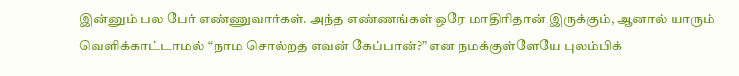இன்னும் பல பேர் எண்ணுவார்கள். அந்த எண்ணங்கள் ஒரே மாதிரிதான் இருக்கும், ஆனால் யாரும் வெளிக்காட்டாமல் “நாம சொல்றத எவன் கேப்பான்?” என நமக்குள்ளேயே புலம்பிக்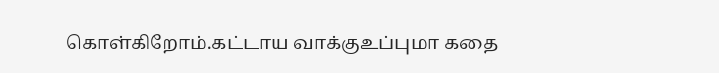கொள்கிறோம்.கட்டாய வாக்குஉப்புமா கதை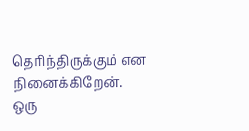தெரிந்திருக்கும் என நினைக்கிறேன். ஒரு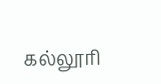கல்லூரி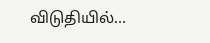விடுதியில்…